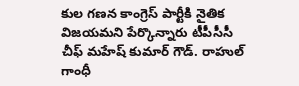కుల గణన కాంగ్రెస్ పార్టీకి నైతిక విజయమని పేర్కొన్నారు టీపీసీసీ చీఫ్ మహేష్ కుమార్ గౌడ్. రాహుల్ గాంధీ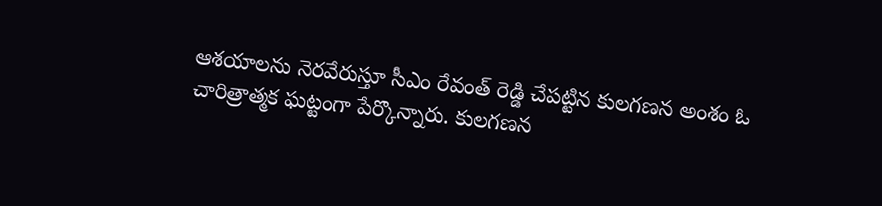ఆశయాలను నెరవేరుస్తూ సీఎం రేవంత్ రెడ్డి చేపట్టిన కులగణన అంశం ఓ చారిత్రాత్మక ఘట్టంగా పేర్కొన్నారు. కులగణన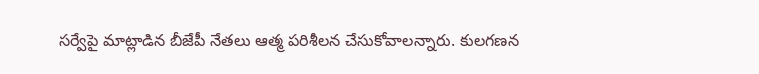సర్వేపై మాట్లాడిన బీజేపీ నేతలు ఆత్మ పరిశీలన చేసుకోవాలన్నారు. కులగణన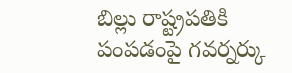బిల్లు రాష్ట్రపతికి పంపడంపై గవర్నర్కు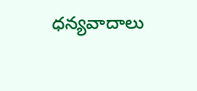ధన్యవాదాలు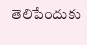తెలిపేందుకు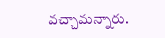వచ్చామన్నారు.